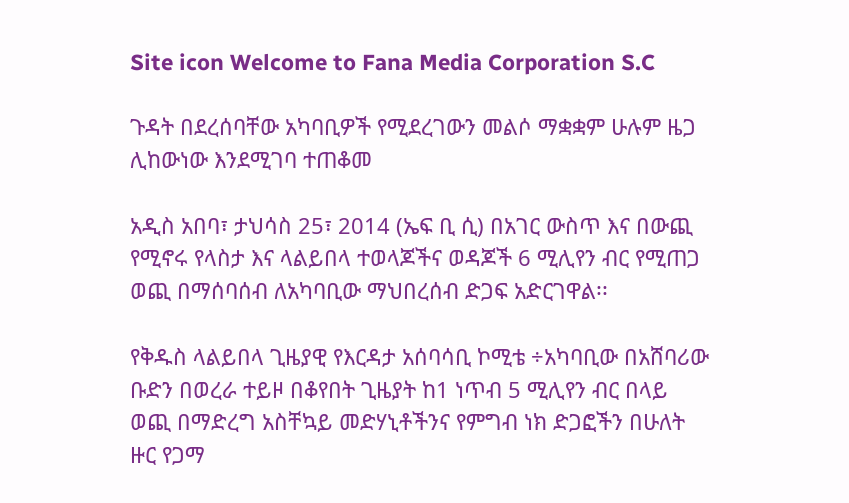Site icon Welcome to Fana Media Corporation S.C

ጉዳት በደረሰባቸው አካባቢዎች የሚደረገውን መልሶ ማቋቋም ሁሉም ዜጋ ሊከውነው እንደሚገባ ተጠቆመ

አዲስ አበባ፣ ታህሳስ 25፣ 2014 (ኤፍ ቢ ሲ) በአገር ውስጥ እና በውጪ የሚኖሩ የላስታ እና ላልይበላ ተወላጆችና ወዳጆች 6 ሚሊየን ብር የሚጠጋ ወጪ በማሰባሰብ ለአካባቢው ማህበረሰብ ድጋፍ አድርገዋል፡፡

የቅዱስ ላልይበላ ጊዜያዊ የእርዳታ አሰባሳቢ ኮሚቴ ÷አካባቢው በአሸባሪው ቡድን በወረራ ተይዞ በቆየበት ጊዜያት ከ1 ነጥብ 5 ሚሊየን ብር በላይ ወጪ በማድረግ አስቸኳይ መድሃኒቶችንና የምግብ ነክ ድጋፎችን በሁለት ዙር የጋማ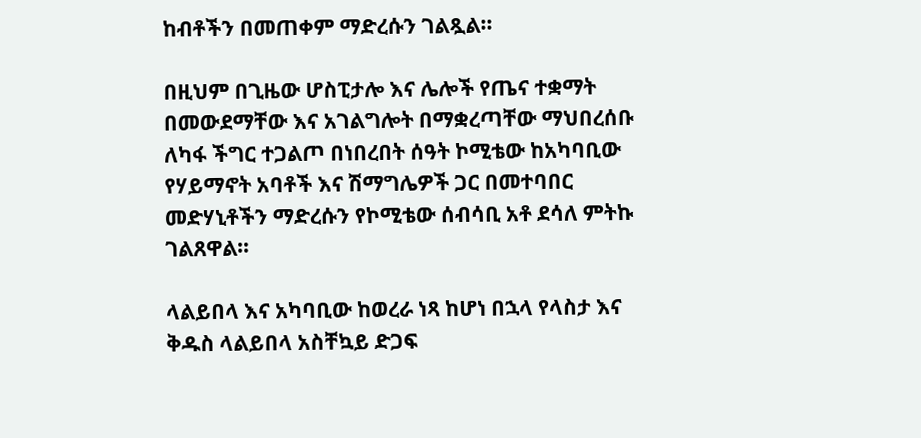ከብቶችን በመጠቀም ማድረሱን ገልጿል፡፡

በዚህም በጊዜው ሆስፒታሎ እና ሌሎች የጤና ተቋማት በመውደማቸው እና አገልግሎት በማቋረጣቸው ማህበረሰቡ ለካፋ ችግር ተጋልጦ በነበረበት ሰዓት ኮሚቴው ከአካባቢው የሃይማኖት አባቶች እና ሽማግሌዎች ጋር በመተባበር መድሃኒቶችን ማድረሱን የኮሚቴው ሰብሳቢ አቶ ደሳለ ምትኩ ገልጸዋል።

ላልይበላ እና አካባቢው ከወረራ ነጻ ከሆነ በኋላ የላስታ እና ቅዱስ ላልይበላ አስቸኳይ ድጋፍ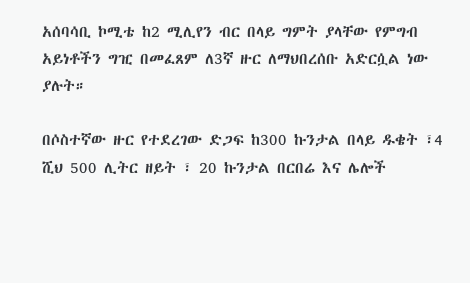አሰባሳቢ ኮሚቴ ከ2 ሚሊየን ብር በላይ ግምት ያላቸው የምግብ አይነቶችን ግዢ በመፈጸም ለ3ኛ ዙር ለማህበረሰቡ አድርሷል ነው ያሉት።

በሶስተኛው ዙር የተደረገው ድጋፍ ከ300 ኩንታል በላይ ዱቄት ፣4 ሺህ 500 ሊትር ዘይት ፣ 20 ኩንታል በርበሬ እና ሌሎች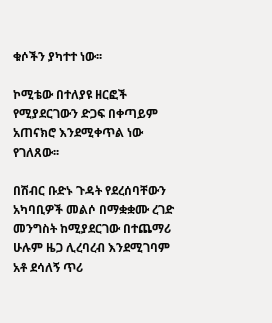ቁሶችን ያካተተ ነው፡፡

ኮሚቴው በተለያዩ ዘርፎች የሚያደርገውን ድጋፍ በቀጣይም አጠናክሮ እንደሚቀጥል ነው የገለጸው፡፡

በሽብር ቡድኑ ጉዳት የደረሰባቸውን አካባቢዎች መልሶ በማቋቋሙ ረገድ መንግስት ከሚያደርገው በተጨማሪ ሁሉም ዜጋ ሊረባረብ እንደሚገባም አቶ ደሳለኝ ጥሪ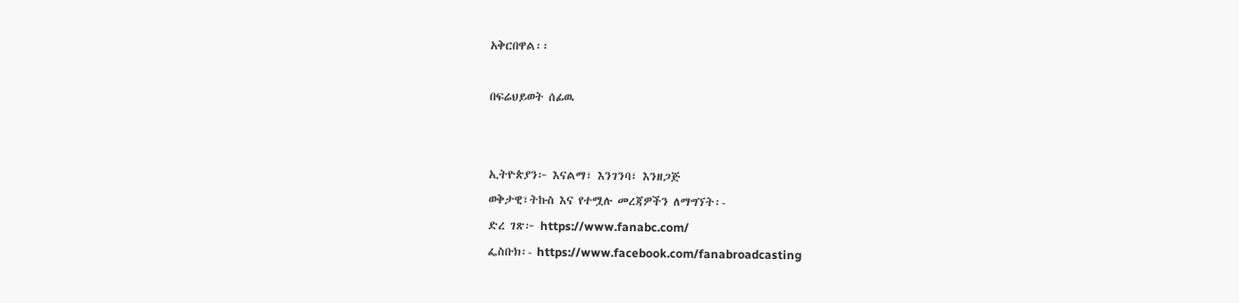አቅርበዋል፡፡

በፍሬህይወት ሰፊዉ


ኢትዮጵያን፦ እናልማ፣ እንገንባ፣ እንዘጋጅ
ወቅታዊ፣ትኩስ እና የተሟሉ መረጃዎችን ለማግኘት፡-
ድረ ገጽ፦ https://www.fanabc.com/
ፌስቡክ፡- https://www.facebook.com/fanabroadcasting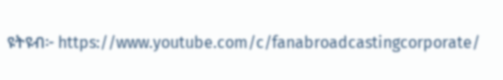ዩትዩብ፦ https://www.youtube.com/c/fanabroadcastingcorporate/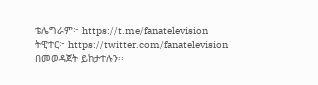ቴሌግራም፦ https://t.me/fanatelevision
ትዊተር፦ https://twitter.com/fanatelevision በመወዳጀት ይከታተሉን፡፡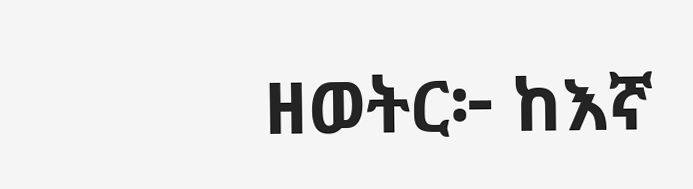ዘወትር፦ ከእኛ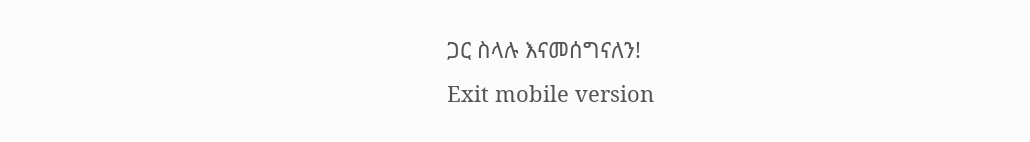ጋር ስላሉ እናመሰግናለን!
Exit mobile version